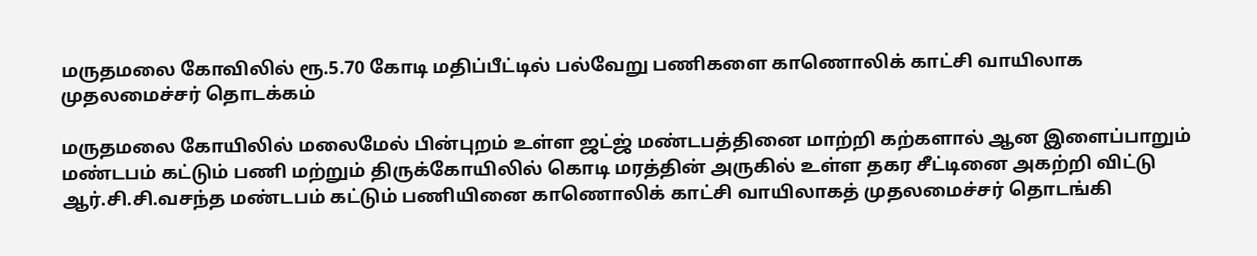மருதமலை கோவிலில் ரூ.5.70 கோடி மதிப்பீட்டில் பல்வேறு பணிகளை காணொலிக் காட்சி வாயிலாக முதலமைச்சர் தொடக்கம்

மருதமலை கோயிலில் மலைமேல் பின்புறம் உள்ள ஜட்ஜ் மண்டபத்தினை மாற்றி கற்களால் ஆன இளைப்பாறும் மண்டபம் கட்டும் பணி மற்றும் திருக்கோயிலில் கொடி மரத்தின் அருகில் உள்ள தகர சீட்டினை அகற்றி விட்டு ஆர்.சி.சி.வசந்த மண்டபம் கட்டும் பணியினை காணொலிக் காட்சி வாயிலாகத் முதலமைச்சர் தொடங்கி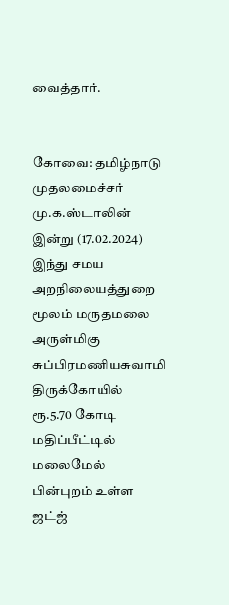வைத்தார்.


கோவை: தமிழ்நாடு முதலமைச்சர் மு.க.ஸ்டாலின் இன்று (17.02.2024) இந்து சமய அறநிலையத்துறை மூலம் மருதமலை அருள்மிகு சுப்பிரமணியசுவாமி திருக்கோயில் ரூ.5.70 கோடி மதிப்பீட்டில் மலைமேல் பின்புறம் உள்ள ஜட்ஜ்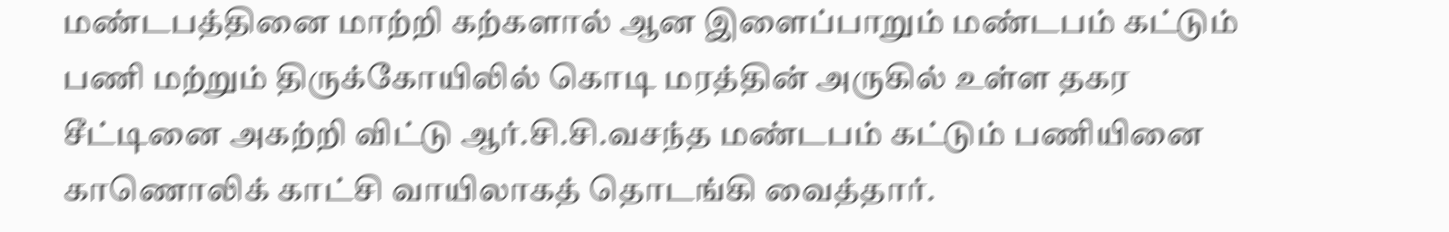மண்டபத்தினை மாற்றி கற்களால் ஆன இளைப்பாறும் மண்டபம் கட்டும் பணி மற்றும் திருக்கோயிலில் கொடி மரத்தின் அருகில் உள்ள தகர சீட்டினை அகற்றி விட்டு ஆர்.சி.சி.வசந்த மண்டபம் கட்டும் பணியினை காணொலிக் காட்சி வாயிலாகத் தொடங்கி வைத்தார்.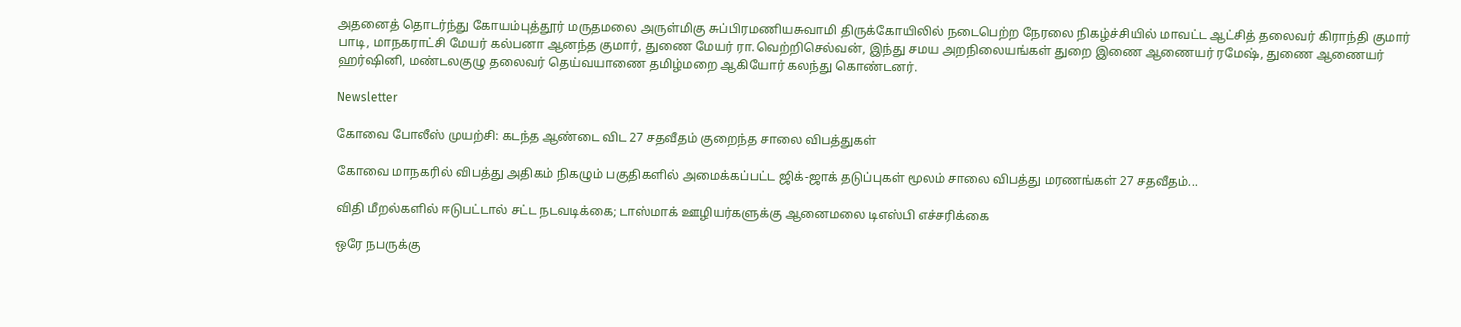அதனைத் தொடர்ந்து கோயம்புத்தூர் மருதமலை அருள்மிகு சுப்பிரமணியசுவாமி திருக்கோயிலில் நடைபெற்ற நேரலை நிகழ்ச்சியில் மாவட்ட ஆட்சித் தலைவர் கிராந்தி குமார் பாடி, மாநகராட்சி மேயர் கல்பனா ஆனந்த குமார், துணை மேயர் ரா.வெற்றிசெல்வன், இந்து சமய அறநிலையங்கள் துறை இணை ஆணையர் ரமேஷ், துணை ஆணையர் ஹர்ஷினி, மண்டலகுழு தலைவர் தெய்வயாணை தமிழ்மறை ஆகியோர் கலந்து கொண்டனர்.

Newsletter

கோவை போலீஸ் முயற்சி: கடந்த ஆண்டை விட 27 சதவீதம் குறைந்த சாலை விபத்துகள்

கோவை மாநகரில் விபத்து அதிகம் நிகழும் பகுதிகளில் அமைக்கப்பட்ட ஜிக்-ஜாக் தடுப்புகள் மூலம் சாலை விபத்து மரணங்கள் 27 சதவீதம்...

விதி மீறல்களில் ஈடுபட்டால் சட்ட நடவடிக்கை; டாஸ்மாக் ஊழியர்களுக்கு ஆனைமலை டிஎஸ்பி எச்சரிக்கை

ஒரே நபருக்கு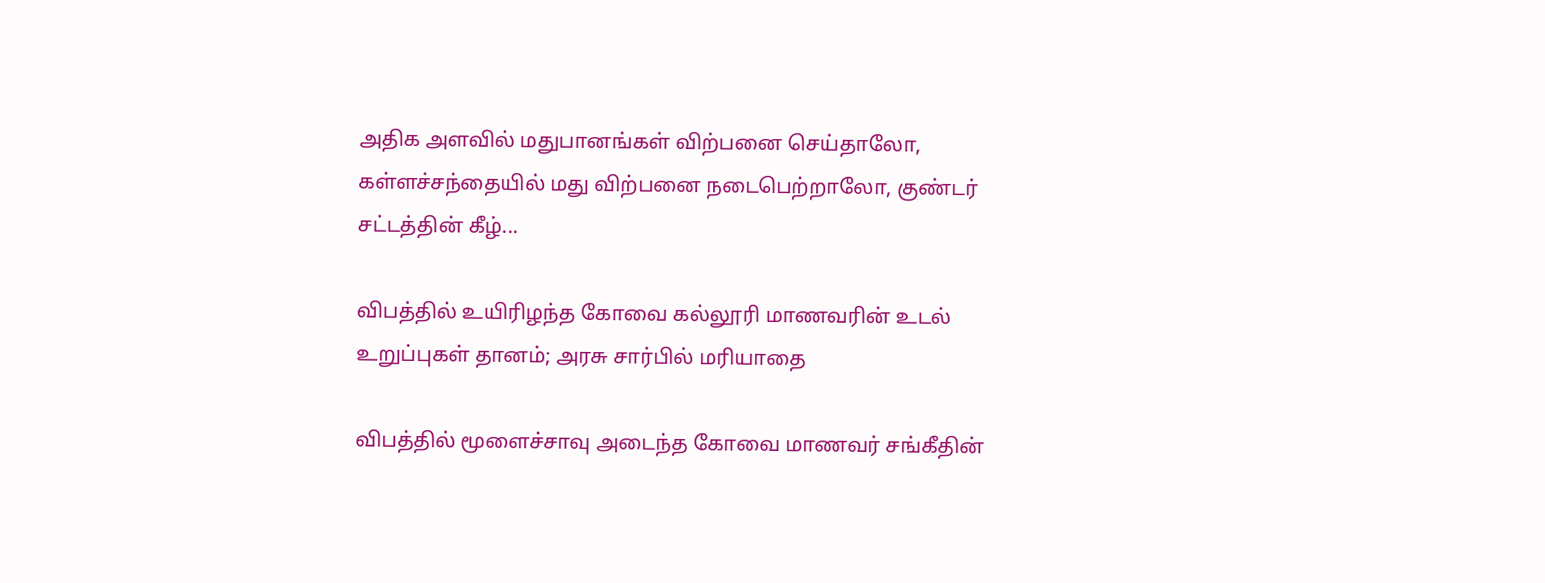அதிக அளவில் மதுபானங்கள் விற்பனை செய்தாலோ, கள்ளச்சந்தையில் மது விற்பனை நடைபெற்றாலோ, குண்டர் சட்டத்தின் கீழ்...

விபத்தில் உயிரிழந்த கோவை கல்லூரி மாணவரின் உடல் உறுப்புகள் தானம்; அரசு சார்பில் மரியாதை

விபத்தில் மூளைச்சாவு அடைந்த கோவை மாணவர் சங்கீதின்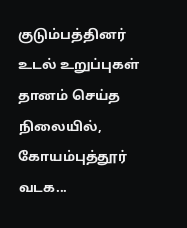குடும்பத்தினர் உடல் உறுப்புகள் தானம் செய்த நிலையில், கோயம்புத்தூர் வடக...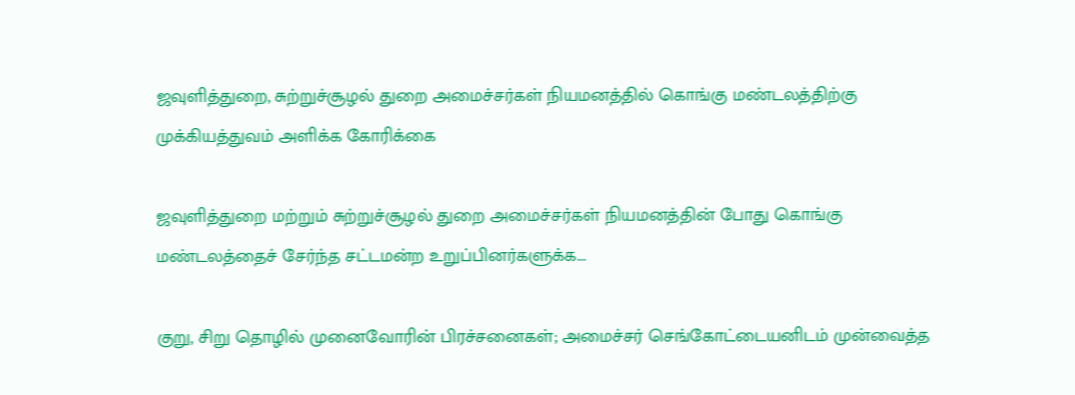ஜவுளித்துறை, சுற்றுச்சூழல் துறை அமைச்சர்கள் நியமனத்தில் கொங்கு மண்டலத்திற்கு முக்கியத்துவம் அளிக்க கோரிக்கை

ஜவுளித்துறை மற்றும் சுற்றுச்சூழல் துறை அமைச்சர்கள் நியமனத்தின் போது கொங்கு மண்டலத்தைச் சேர்ந்த சட்டமன்ற உறுப்பினர்களுக்க...

குறு, சிறு தொழில் முனைவோரின் பிரச்சனைகள்; அமைச்சர் செங்கோட்டையனிடம் முன்வைத்த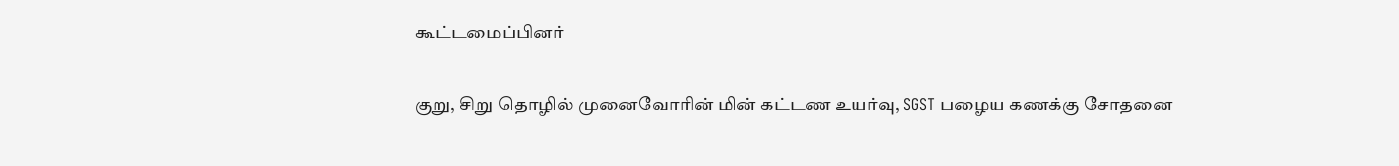கூட்டமைப்பினர்

குறு, சிறு தொழில் முனைவோரின் மின் கட்டண உயர்வு, SGST பழைய கணக்கு சோதனை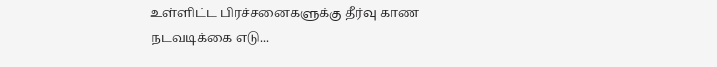உள்ளிட்ட பிரச்சனைகளுக்கு தீர்வு காண நடவடிக்கை எடு...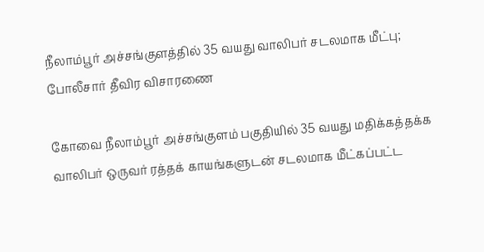நீலாம்பூர் அச்சங்குளத்தில் 35 வயது வாலிபர் சடலமாக மீட்பு; போலீசார் தீவிர விசாரணை

கோவை நீலாம்பூர் அச்சங்குளம் பகுதியில் 35 வயது மதிக்கத்தக்க வாலிபர் ஒருவர் ரத்தக் காயங்களுடன் சடலமாக மீட்கப்பட்ட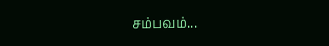சம்பவம்...